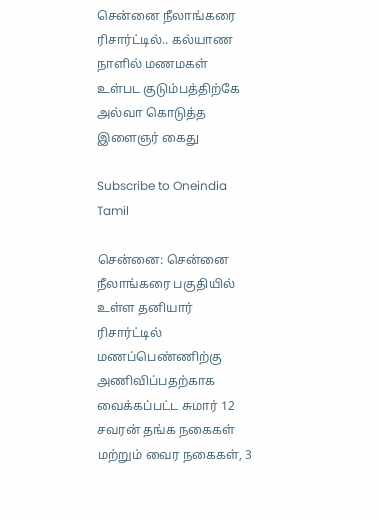சென்னை நீலாங்கரை ரிசார்ட்டில்.. கல்யாண நாளில் மணமகள் உள்பட குடும்பத்திற்கே அல்வா கொடுத்த இளைஞர் கைது

Subscribe to Oneindia Tamil

சென்னை: சென்னை நீலாங்கரை பகுதியில் உள்ள தனியார் ரிசார்ட்டில் மணப்பெண்ணிற்கு அணிவிப்பதற்காக வைக்கப்பட்ட சுமார் 12 சவரன் தங்க நகைகள் மற்றும் வைர நகைகள், 3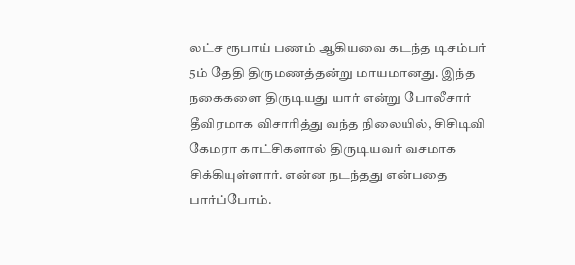லட்ச ரூபாய் பணம் ஆகியவை கடந்த டிசம்பர் 5ம் தேதி திருமணத்தன்று மாயமானது. இந்த நகைகளை திருடியது யார் என்று போலீசார் தீவிரமாக விசாரித்து வந்த நிலையில், சிசிடிவி கேமரா காட்சிகளால் திருடியவர் வசமாக சிக்கியுள்ளார். என்ன நடந்தது என்பதை பார்ப்போம்.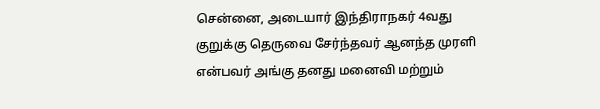சென்னை, அடையார் இந்திராநகர் 4வது குறுக்கு தெருவை சேர்ந்தவர் ஆனந்த முரளி என்பவர் அங்கு தனது மனைவி மற்றும்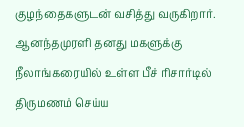குழந்தைகளுடன் வசித்து வருகிறார். ஆனந்தமுரளி தனது மகளுக்கு நீலாங்கரையில் உள்ள பீச் ரிசார்டில் திருமணம் செய்ய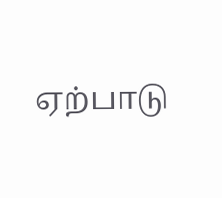ஏற்பாடு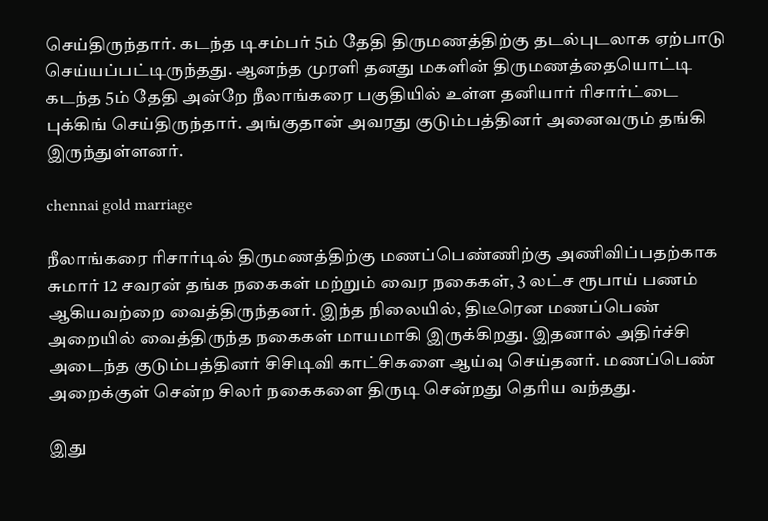செய்திருந்தார். கடந்த டிசம்பர் 5ம் தேதி திருமணத்திற்கு தடல்புடலாக ஏற்பாடு செய்யப்பட்டிருந்தது. ஆனந்த முரளி தனது மகளின் திருமணத்தையொட்டி கடந்த 5ம் தேதி அன்றே நீலாங்கரை பகுதியில் உள்ள தனியார் ரிசார்ட்டை புக்கிங் செய்திருந்தார். அங்குதான் அவரது குடும்பத்தினர் அனைவரும் தங்கி இருந்துள்ளனர்.

chennai gold marriage

நீலாங்கரை ரிசார்டில் திருமணத்திற்கு மணப்பெண்ணிற்கு அணிவிப்பதற்காக சுமார் 12 சவரன் தங்க நகைகள் மற்றும் வைர நகைகள், 3 லட்ச ரூபாய் பணம் ஆகியவற்றை வைத்திருந்தனர். இந்த நிலையில், திடீரென மணப்பெண் அறையில் வைத்திருந்த நகைகள் மாயமாகி இருக்கிறது. இதனால் அதிர்ச்சி அடைந்த குடும்பத்தினர் சிசிடிவி காட்சிகளை ஆய்வு செய்தனர். மணப்பெண் அறைக்குள் சென்ற சிலர் நகைகளை திருடி சென்றது தெரிய வந்தது.

இது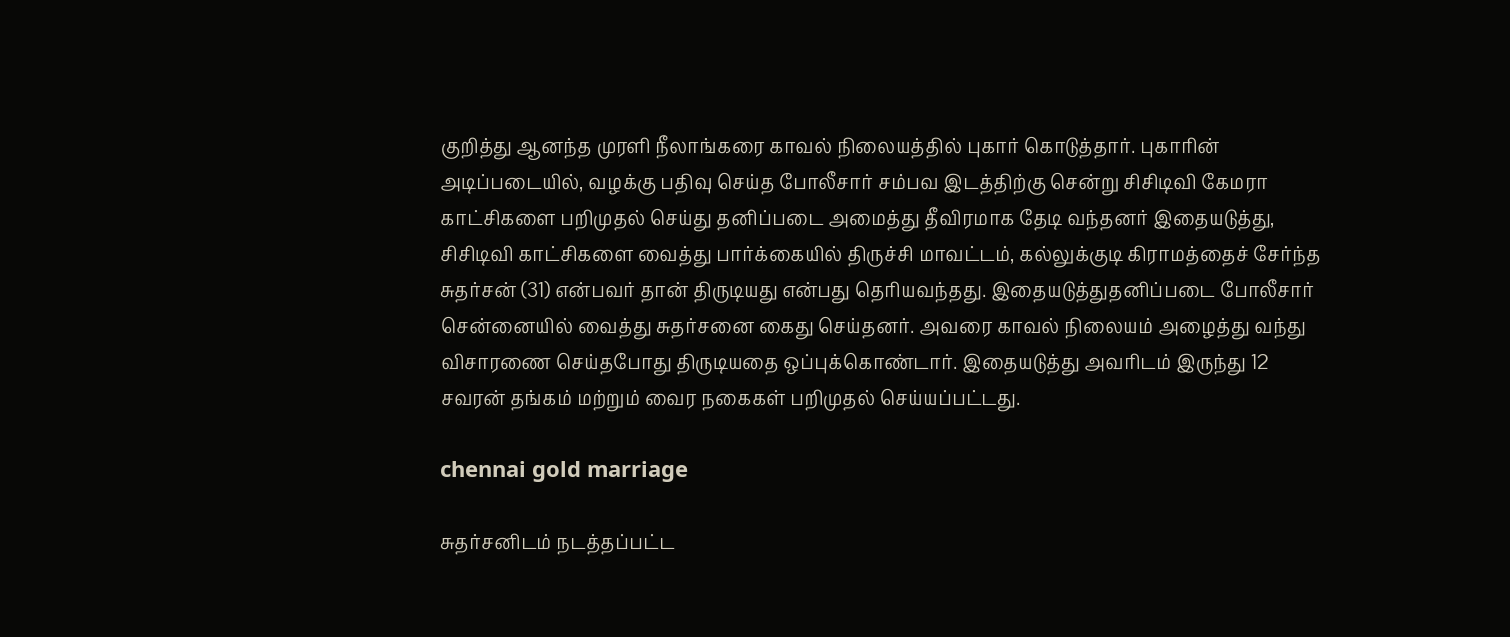குறித்து ஆனந்த முரளி நீலாங்கரை காவல் நிலையத்தில் புகார் கொடுத்தார். புகாரின் அடிப்படையில், வழக்கு பதிவு செய்த போலீசார் சம்பவ இடத்திற்கு சென்று சிசிடிவி கேமரா காட்சிகளை பறிமுதல் செய்து தனிப்படை அமைத்து தீவிரமாக தேடி வந்தனர் இதையடுத்து, சிசிடிவி காட்சிகளை வைத்து பார்க்கையில் திருச்சி மாவட்டம், கல்லுக்குடி கிராமத்தைச் சேர்ந்த சுதர்சன் (31) என்பவர் தான் திருடியது என்பது தெரியவந்தது. இதையடுத்துதனிப்படை போலீசார் சென்னையில் வைத்து சுதர்சனை கைது செய்தனர். அவரை காவல் நிலையம் அழைத்து வந்து விசாரணை செய்தபோது திருடியதை ஒப்புக்கொண்டார். இதையடுத்து அவரிடம் இருந்து 12 சவரன் தங்கம் மற்றும் வைர நகைகள் பறிமுதல் செய்யப்பட்டது.

chennai gold marriage

சுதர்சனிடம் நடத்தப்பட்ட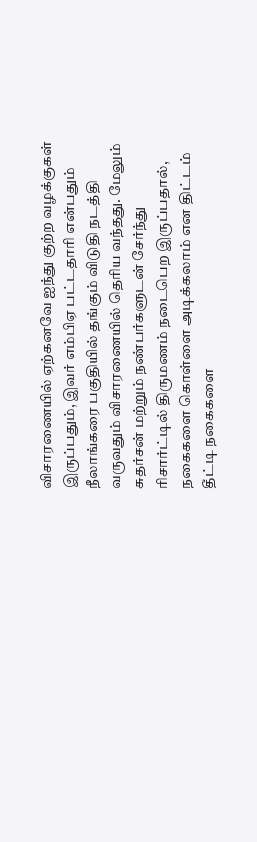விசாரணையில் ஏற்கனவே ஐந்து குற்ற வழக்குகள் இருப்பதும், இவர் எம்பிஏ பட்டதாரி என்பதும் நீலாங்கரை பகுதியில் தங்கும் விடுதி நடத்தி வருவதும் விசாரணையில் தெரிய வந்தது. மேலும் சுதர்சன் மற்றும் நண்பர்களுடன் சேர்ந்து ரிசார்ட்டில் திருமணம் நடைபெற இருப்பதால், நகைகளை கொள்ளை அடிக்கலாம் என திட்டம் தீட்டி நகைகளை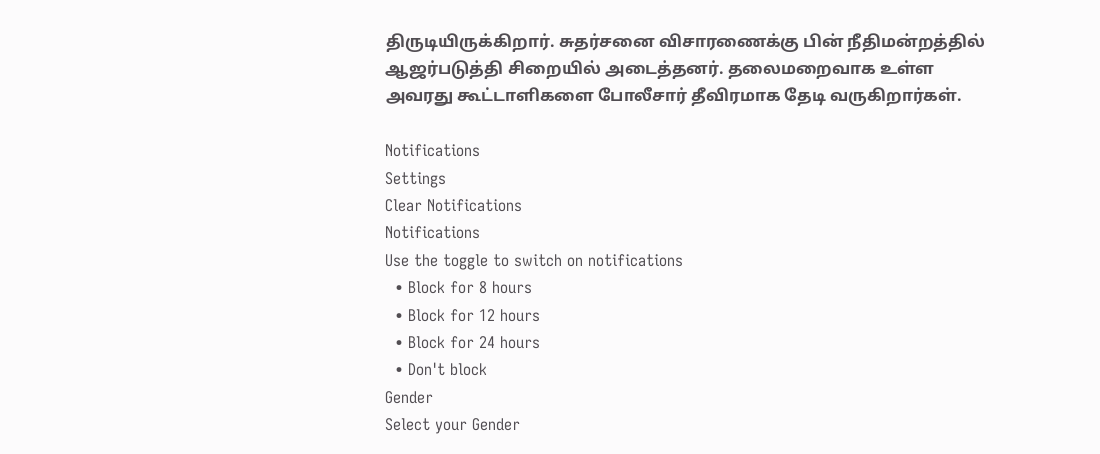திருடியிருக்கிறார். சுதர்சனை விசாரணைக்கு பின் நீதிமன்றத்தில் ஆஜர்படுத்தி சிறையில் அடைத்தனர். தலைமறைவாக உள்ள அவரது கூட்டாளிகளை போலீசார் தீவிரமாக தேடி வருகிறார்கள்.

Notifications
Settings
Clear Notifications
Notifications
Use the toggle to switch on notifications
  • Block for 8 hours
  • Block for 12 hours
  • Block for 24 hours
  • Don't block
Gender
Select your Gender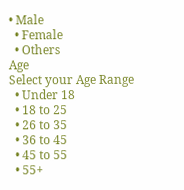• Male
  • Female
  • Others
Age
Select your Age Range
  • Under 18
  • 18 to 25
  • 26 to 35
  • 36 to 45
  • 45 to 55
  • 55+